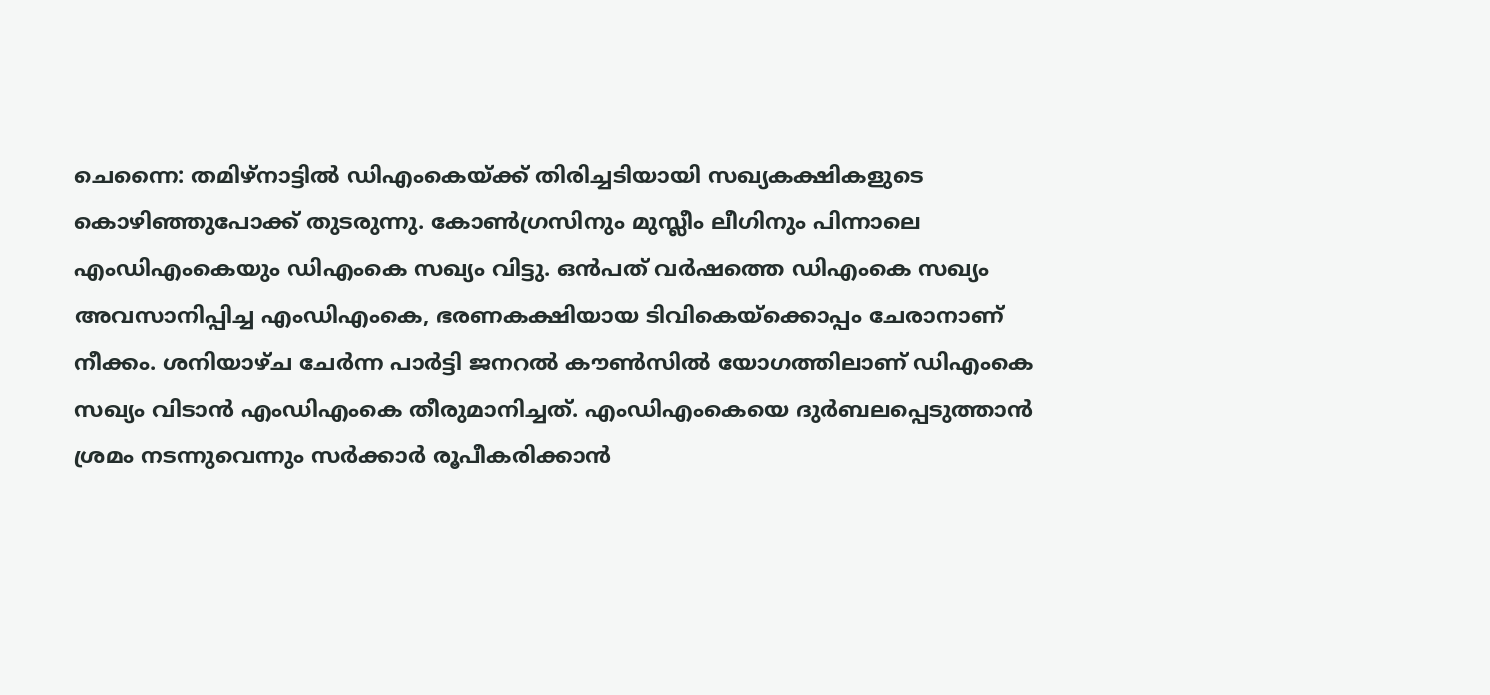ചെന്നൈ: തമിഴ്നാട്ടിൽ ഡിഎംകെയ്ക്ക് തിരിച്ചടിയായി സഖ്യകക്ഷികളുടെ കൊഴിഞ്ഞുപോക്ക് തുടരുന്നു. കോൺഗ്രസിനും മുസ്ലീം ലീഗിനും പിന്നാലെ എംഡിഎംകെയും ഡിഎംകെ സഖ്യം വിട്ടു. ഒൻപത് വർഷത്തെ ഡിഎംകെ സഖ്യം അവസാനിപ്പിച്ച എംഡിഎംകെ, ഭരണകക്ഷിയായ ടിവികെയ്ക്കൊപ്പം ചേരാനാണ് നീക്കം. ശനിയാഴ്ച ചേർന്ന പാർട്ടി ജനറൽ കൗൺസിൽ യോഗത്തിലാണ് ഡിഎംകെ സഖ്യം വിടാൻ എംഡിഎംകെ തീരുമാനിച്ചത്. എംഡിഎംകെയെ ദുർബലപ്പെടുത്താൻ ശ്രമം നടന്നുവെന്നും സർക്കാർ രൂപീകരിക്കാൻ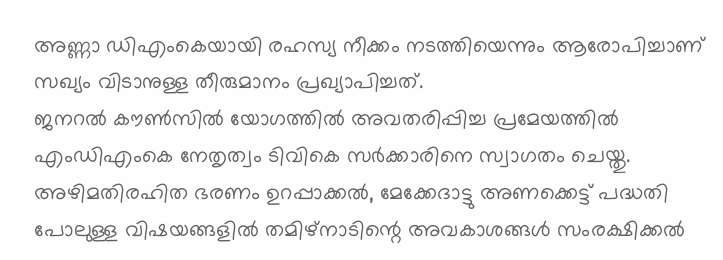അണ്ണാ ഡിഎംകെയായി രഹസ്യ നീക്കം നടത്തിയെന്നും ആരോപിച്ചാണ് സഖ്യം വിടാനുള്ള തീരുമാനം പ്രഖ്യാപിച്ചത്.
ജനറൽ കൗൺസിൽ യോഗത്തിൽ അവതരിപ്പിച്ച പ്രമേയത്തിൽ എംഡിഎംകെ നേതൃത്വം ടിവികെ സർക്കാരിനെ സ്വാഗതം ചെയ്തു. അഴിമതിരഹിത ഭരണം ഉറപ്പാക്കൽ, മേക്കേദാട്ടു അണക്കെട്ട് പദ്ധതി പോലുള്ള വിഷയങ്ങളിൽ തമിഴ്നാടിന്റെ അവകാശങ്ങൾ സംരക്ഷിക്കൽ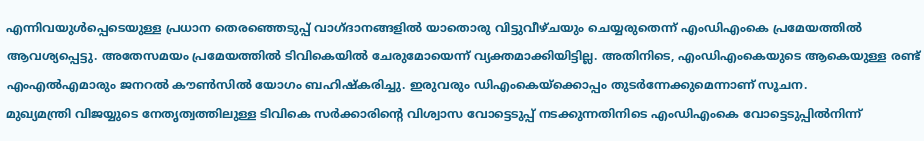എന്നിവയുൾപ്പെടെയുള്ള പ്രധാന തെരഞ്ഞെടുപ്പ് വാഗ്ദാനങ്ങളിൽ യാതൊരു വിട്ടുവീഴ്ചയും ചെയ്യരുതെന്ന് എംഡിഎംകെ പ്രമേയത്തിൽ ആവശ്യപ്പെട്ടു. അതേസമയം പ്രമേയത്തിൽ ടിവികെയിൽ ചേരുമോയെന്ന് വ്യക്തമാക്കിയിട്ടില്ല. അതിനിടെ, എംഡിഎംകെയുടെ ആകെയുള്ള രണ്ട് എംഎൽഎമാരും ജനറൽ കൗൺസിൽ യോഗം ബഹിഷ്കരിച്ചു. ഇരുവരും ഡിഎംകെയ്ക്കൊപ്പം തുടർന്നേക്കുമെന്നാണ് സൂചന.
മുഖ്യമന്ത്രി വിജയ്യുടെ നേതൃത്വത്തിലുള്ള ടിവികെ സർക്കാരിൻ്റെ വിശ്വാസ വോട്ടെടുപ്പ് നടക്കുന്നതിനിടെ എംഡിഎംകെ വോട്ടെടുപ്പിൽനിന്ന്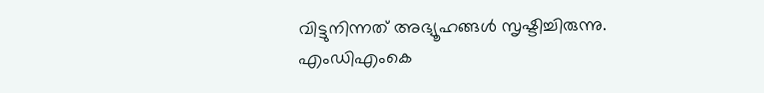വിട്ടുനിന്നത് അഭ്യൂഹങ്ങൾ സൃഷ്ടിച്ചിരുന്നു. എംഡിഎംകെ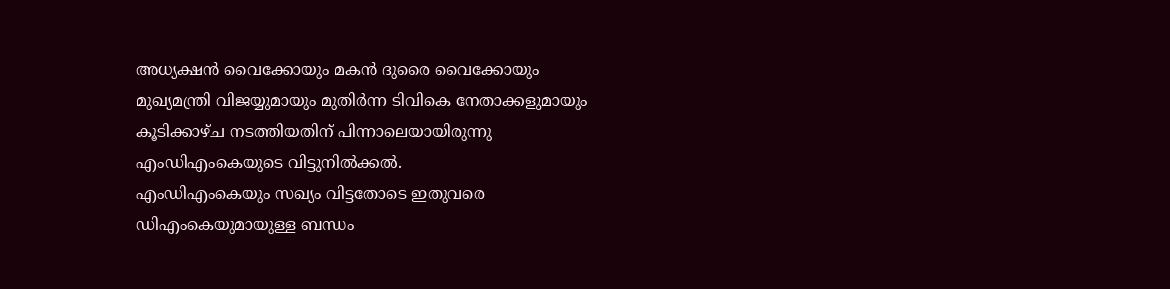അധ്യക്ഷൻ വൈക്കോയും മകൻ ദുരൈ വൈക്കോയും മുഖ്യമന്ത്രി വിജയ്യുമായും മുതിർന്ന ടിവികെ നേതാക്കളുമായും കൂടിക്കാഴ്ച നടത്തിയതിന് പിന്നാലെയായിരുന്നു എംഡിഎംകെയുടെ വിട്ടുനിൽക്കൽ.
എംഡിഎംകെയും സഖ്യം വിട്ടതോടെ ഇതുവരെ ഡിഎംകെയുമായുള്ള ബന്ധം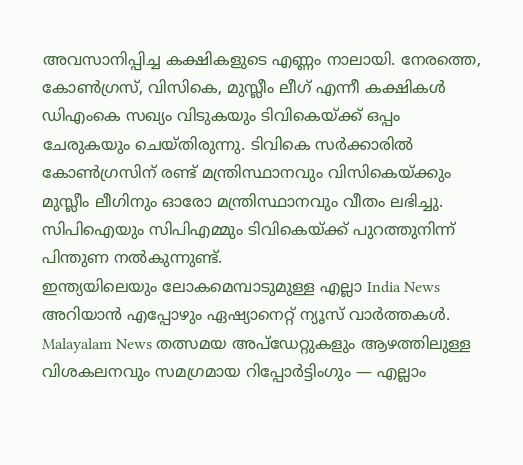അവസാനിപ്പിച്ച കക്ഷികളുടെ എണ്ണം നാലായി. നേരത്തെ, കോൺഗ്രസ്, വിസികെ, മുസ്ലീം ലീഗ് എന്നീ കക്ഷികൾ ഡിഎംകെ സഖ്യം വിടുകയും ടിവികെയ്ക്ക് ഒപ്പം ചേരുകയും ചെയ്തിരുന്നു. ടിവികെ സർക്കാരിൽ കോൺഗ്രസിന് രണ്ട് മന്ത്രിസ്ഥാനവും വിസികെയ്ക്കും മുസ്ലീം ലീഗിനും ഓരോ മന്ത്രിസ്ഥാനവും വീതം ലഭിച്ചു. സിപിഐയും സിപിഎമ്മും ടിവികെയ്ക്ക് പുറത്തുനിന്ന് പിന്തുണ നൽകുന്നുണ്ട്.
ഇന്ത്യയിലെയും ലോകമെമ്പാടുമുള്ള എല്ലാ India News അറിയാൻ എപ്പോഴും ഏഷ്യാനെറ്റ് ന്യൂസ് വാർത്തകൾ. Malayalam News തത്സമയ അപ്ഡേറ്റുകളും ആഴത്തിലുള്ള വിശകലനവും സമഗ്രമായ റിപ്പോർട്ടിംഗും — എല്ലാം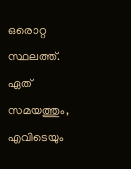ഒരൊറ്റ സ്ഥലത്ത്. ഏത് സമയത്തും, എവിടെയും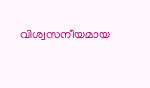വിശ്വസനീയമായ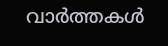വാർത്തകൾ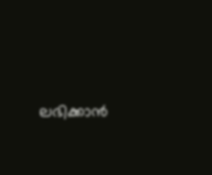ലഭിക്കാൻ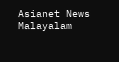Asianet News Malayalam